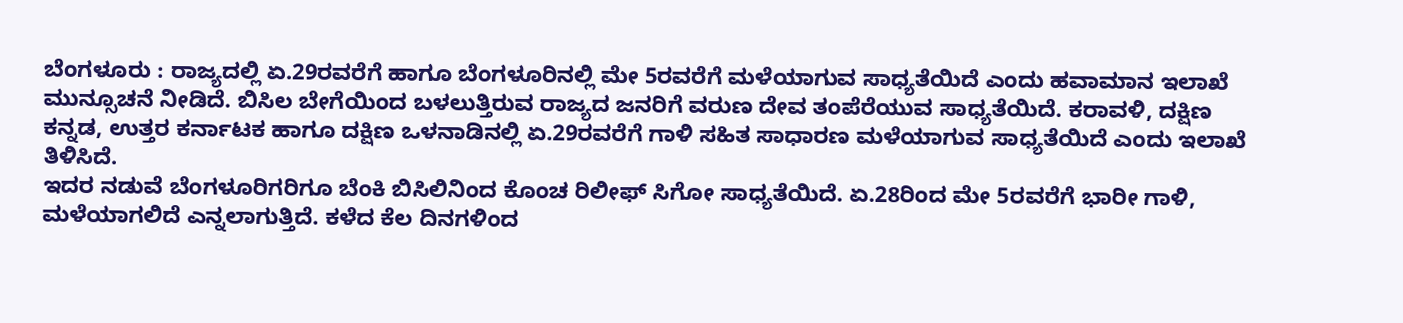ಬೆಂಗಳೂರು : ರಾಜ್ಯದಲ್ಲಿ ಏ.29ರವರೆಗೆ ಹಾಗೂ ಬೆಂಗಳೂರಿನಲ್ಲಿ ಮೇ 5ರವರೆಗೆ ಮಳೆಯಾಗುವ ಸಾಧ್ಯತೆಯಿದೆ ಎಂದು ಹವಾಮಾನ ಇಲಾಖೆ ಮುನ್ಸೂಚನೆ ನೀಡಿದೆ. ಬಿಸಿಲ ಬೇಗೆಯಿಂದ ಬಳಲುತ್ತಿರುವ ರಾಜ್ಯದ ಜನರಿಗೆ ವರುಣ ದೇವ ತಂಪೆರೆಯುವ ಸಾಧ್ಯತೆಯಿದೆ. ಕರಾವಳಿ, ದಕ್ಷಿಣ ಕನ್ನಡ, ಉತ್ತರ ಕರ್ನಾಟಕ ಹಾಗೂ ದಕ್ಷಿಣ ಒಳನಾಡಿನಲ್ಲಿ ಏ.29ರವರೆಗೆ ಗಾಳಿ ಸಹಿತ ಸಾಧಾರಣ ಮಳೆಯಾಗುವ ಸಾಧ್ಯತೆಯಿದೆ ಎಂದು ಇಲಾಖೆ ತಿಳಿಸಿದೆ.
ಇದರ ನಡುವೆ ಬೆಂಗಳೂರಿಗರಿಗೂ ಬೆಂಕಿ ಬಿಸಿಲಿನಿಂದ ಕೊಂಚ ರಿಲೀಫ್ ಸಿಗೋ ಸಾಧ್ಯತೆಯಿದೆ. ಏ.28ರಿಂದ ಮೇ 5ರವರೆಗೆ ಭಾರೀ ಗಾಳಿ, ಮಳೆಯಾಗಲಿದೆ ಎನ್ನಲಾಗುತ್ತಿದೆ. ಕಳೆದ ಕೆಲ ದಿನಗಳಿಂದ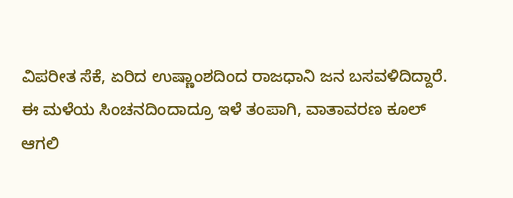ವಿಪರೀತ ಸೆಕೆ, ಏರಿದ ಉಷ್ಣಾಂಶದಿಂದ ರಾಜಧಾನಿ ಜನ ಬಸವಳಿದಿದ್ದಾರೆ. ಈ ಮಳೆಯ ಸಿಂಚನದಿಂದಾದ್ರೂ ಇಳೆ ತಂಪಾಗಿ, ವಾತಾವರಣ ಕೂಲ್ ಆಗಲಿ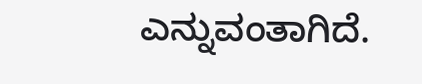ಎನ್ನುವಂತಾಗಿದೆ.